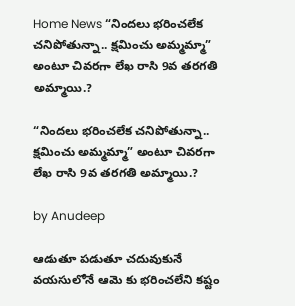Home News “నిందలు భరించలేక చనిపోతున్నా.. క్షమించు అమ్మమ్మా” అంటూ చివరగా లేఖ రాసి 9వ తరగతి అమ్మాయి.?

“నిందలు భరించలేక చనిపోతున్నా.. క్షమించు అమ్మమ్మా” అంటూ చివరగా లేఖ రాసి 9వ తరగతి అమ్మాయి.?

by Anudeep

ఆడుతూ పడుతూ చదువుకునే వయసులోనే ఆమె కు భరించలేని కష్టం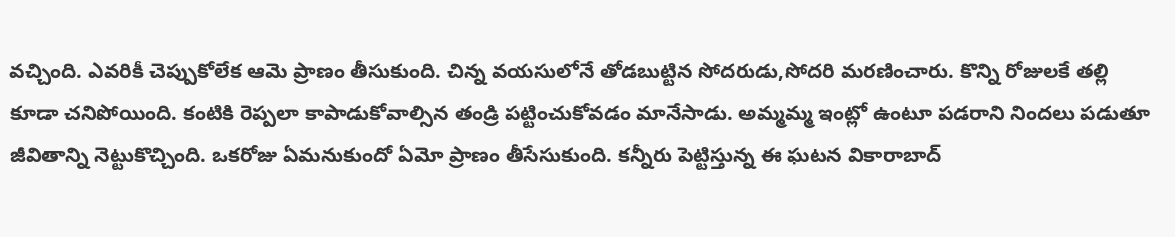వచ్చింది. ఎవరికీ చెప్పుకోలేక ఆమె ప్రాణం తీసుకుంది. చిన్న వయసులోనే తోడబుట్టిన సోదరుడు,సోదరి మరణించారు. కొన్ని రోజులకే తల్లి కూడా చనిపోయింది. కంటికి రెప్పలా కాపాడుకోవాల్సిన తండ్రి పట్టించుకోవడం మానేసాడు. అమ్మమ్మ ఇంట్లో ఉంటూ పడరాని నిందలు పడుతూ జీవితాన్ని నెట్టుకొచ్చింది. ఒకరోజు ఏమనుకుందో ఏమో ప్రాణం తీసేసుకుంది. కన్నీరు పెట్టిస్తున్న ఈ ఘటన వికారాబాద్‌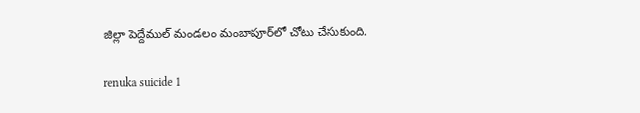జిల్లా పెద్దేముల్‌ మండలం మంబాపూర్‌లో చోటు చేసుకుంది.

renuka suicide 1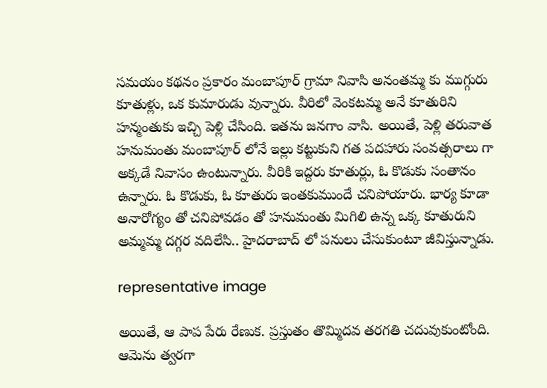సమయం కథనం ప్రకారం మంబాపూర్ గ్రామా నివాసి అనంతమ్మ కు ముగ్గురు కూతుళ్లు, ఒక కుమారుడు వున్నారు. వీరిలో వెంకటమ్మ అనే కూతురిని హన్మంతుకు ఇచ్చి పెళ్లి చేసింది. ఇతను జనగాం వాసి. అయితే, పెళ్లి తరువాత హనుమంతు మంబాపూర్ లోనే ఇల్లు కట్టుకుని గత పదహారు సంవత్సరాలు గా అక్కడే నివాసం ఉంటున్నారు. వీరికి ఇద్దరు కూతుర్లు, ఓ కొడుకు సంతానం ఉన్నారు. ఓ కొడుకు, ఓ కూతురు ఇంతకుముందే చనిపోయారు. భార్య కూడా అనారోగ్యం తో చనిపోవడం తో హనుమంతు మిగిలి ఉన్న ఒక్క కూతురుని అమ్మమ్మ దగ్గర వదిలేసి.. హైదరాబాద్ లో పనులు చేసుకుంటూ జీవిస్తున్నాడు.

representative image

అయితే, ఆ పాప పేరు రేణుక. ప్రస్తుతం తొమ్మిదవ తరగతి చదువుకుంటోంది. ఆమెను త్వరగా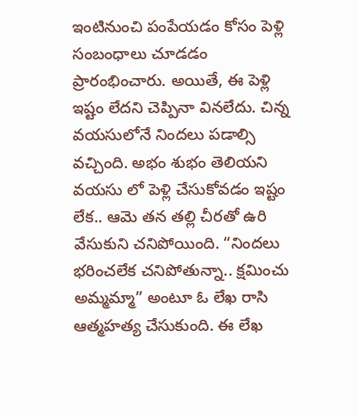ఇంటినుంచి పంపేయడం కోసం పెళ్లి సంబంధాలు చూడడం ప్రారంభించారు. అయితే, ఈ పెళ్లి ఇష్టం లేదని చెప్పినా వినలేదు. చిన్న వయసులోనే నిందలు పడాల్సి వచ్చింది. అభం శుభం తెలియని వయసు లో పెళ్లి చేసుకోవడం ఇష్టం లేక.. ఆమె తన తల్లి చీరతో ఉరి వేసుకుని చనిపోయింది. “నిందలు భరించలేక చనిపోతున్నా.. క్షమించు అమ్మమ్మా” అంటూ ఓ లేఖ రాసి ఆత్మహత్య చేసుకుంది. ఈ లేఖ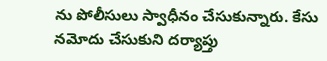ను పోలీసులు స్వాధీనం చేసుకున్నారు. కేసు నమోదు చేసుకుని దర్యాప్తు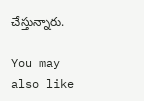చేస్తున్నారు.

You may also like